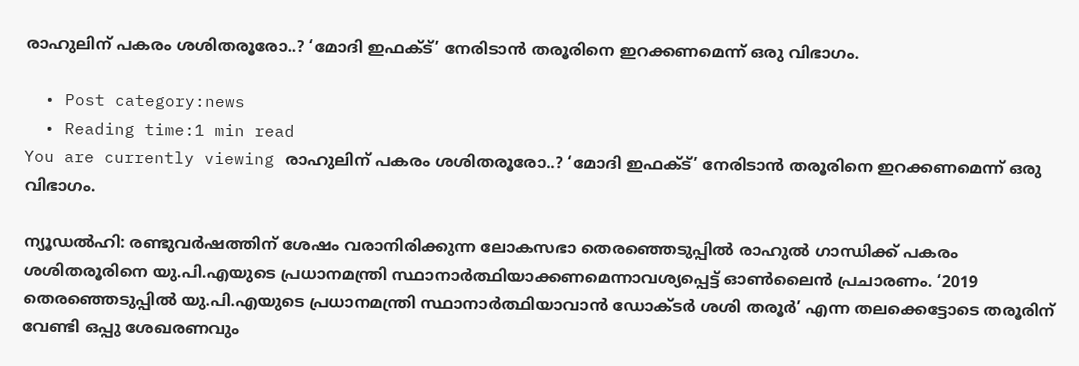രാഹുലിന് പകരം ശശിതരൂരോ..? ‘മോദി ഇഫക്ട്’ നേരിടാന്‍ തരൂരിനെ ഇറക്കണമെന്ന് ഒരു വിഭാഗം.

  • Post category:news
  • Reading time:1 min read
You are currently viewing രാഹുലിന് പകരം ശശിതരൂരോ..? ‘മോദി ഇഫക്ട്’ നേരിടാന്‍ തരൂരിനെ ഇറക്കണമെന്ന് ഒരു വിഭാഗം.

ന്യൂഡല്‍ഹി: രണ്ടുവര്‍ഷത്തിന് ശേഷം വരാനിരിക്കുന്ന ലോകസഭാ തെരഞ്ഞെടുപ്പില്‍ രാഹുല്‍ ഗാന്ധിക്ക് പകരം ശശിതരൂരിനെ യു.പി.എയുടെ പ്രധാനമന്ത്രി സ്ഥാനാര്‍ത്ഥിയാക്കണമെന്നാവശ്യപ്പെട്ട് ഓണ്‍ലൈന്‍ പ്രചാരണം. ‘2019 തെരഞ്ഞെടുപ്പില്‍ യു.പി.എയുടെ പ്രധാനമന്ത്രി സ്ഥാനാര്‍ത്ഥിയാവാന്‍ ഡോക്ടര്‍ ശശി തരൂര്‍’ എന്ന തലക്കെട്ടോടെ തരൂരിന് വേണ്ടി ഒപ്പു ശേഖരണവും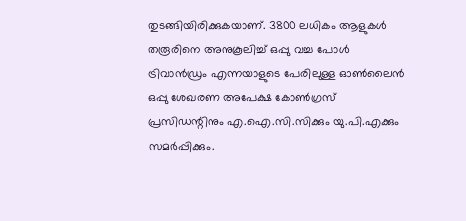തുടങ്ങിയിരിക്കുകയാണ്. 3800 ലധികം ആളുകള്‍ തരൂരിനെ അനുകൂലിച്ച് ഒപ്പു വച്ച പോള്‍ ട്രിവാന്‍ഡ്രം എന്നയാളുടെ പേരിലുള്ള ഓണ്‍ലൈന്‍ ഒപ്പു ശേഖരണ അപേക്ഷ കോണ്‍ഗ്രസ് പ്രസിഡന്റിനും എ.ഐ.സി.സിക്കും യു.പി.എക്കും സമര്‍പ്പിക്കും.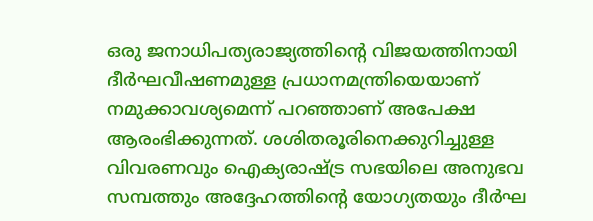ഒരു ജനാധിപത്യരാജ്യത്തിന്റെ വിജയത്തിനായി ദീര്‍ഘവീഷണമുള്ള പ്രധാനമന്ത്രിയെയാണ് നമുക്കാവശ്യമെന്ന് പറഞ്ഞാണ് അപേക്ഷ ആരംഭിക്കുന്നത്. ശശിതരൂരിനെക്കുറിച്ചുള്ള വിവരണവും ഐക്യരാഷ്ട്ര സഭയിലെ അനുഭവ സമ്പത്തും അദ്ദേഹത്തിന്റെ യോഗ്യതയും ദീര്‍ഘ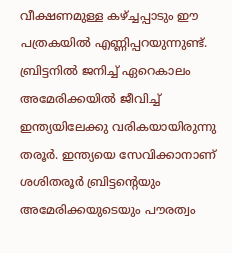വീക്ഷണമുള്ള കഴ്ച്ചപ്പാടും ഈ പത്രകയില്‍ എണ്ണിപ്പറയുന്നുണ്ട്. ബ്രിട്ടനില്‍ ജനിച്ച് ഏറെകാലം അമേരിക്കയില്‍ ജീവിച്ച് ഇന്ത്യയിലേക്കു വരികയായിരുന്നു തരൂര്‍. ഇന്ത്യയെ സേവിക്കാനാണ് ശശിതരൂര്‍ ബ്രിട്ടന്റെയും അമേരിക്കയുടെയും പൗരത്വം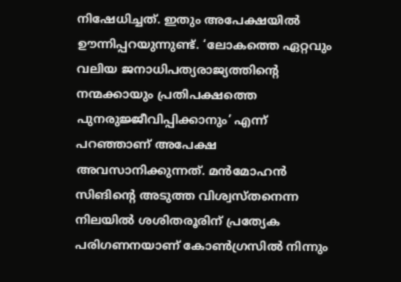നിഷേധിച്ചത്. ഇതും അപേക്ഷയില്‍ ഊന്നിപ്പറയുന്നുണ്ട്. ‘ലോകത്തെ ഏറ്റവും വലിയ ജനാധിപത്യരാജ്യത്തിന്റെ നന്മക്കായും പ്രതിപക്ഷത്തെ പുനരുജ്ജീവിപ്പിക്കാനും’ എന്ന് പറഞ്ഞാണ് അപേക്ഷ അവസാനിക്കുന്നത്. മന്‍മോഹന്‍ സിങിന്റെ അടുത്ത വിശ്വസ്തനെന്ന നിലയില്‍ ശശിതരൂരിന് പ്രത്യേക പരിഗണനയാണ് കോണ്‍ഗ്രസില്‍ നിന്നും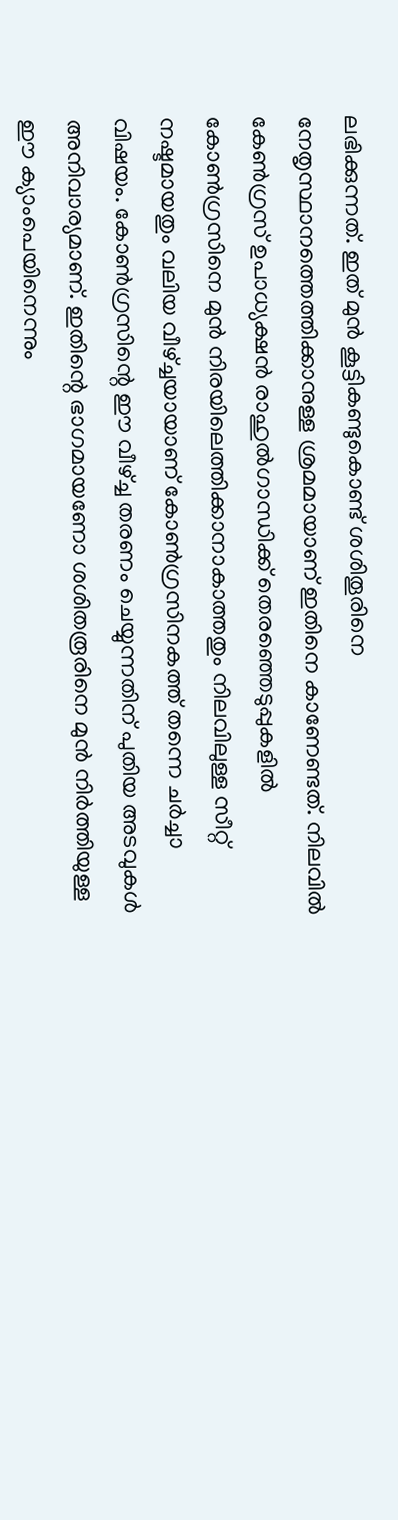ലഭിക്കുന്നത്. ഇത് മുന്‍ കൂട്ടികണ്ടുകൊണ്ട് ശശിതൂരിനെ നേതൃസ്ഥാനത്തെത്തിക്കാനുള്ള ശ്രമമായാണ് ഇതിനെ കാണേണ്ടത്. നിലവില്‍ കേണ്‍ഗ്രസ് ഉപാധ്യക്ഷന്‍ രാഹുല്‍ഗാന്ധിക്ക് തെരഞ്ഞെടുപ്പുകളില്‍ കോണ്‍ഗ്രസിനെ മുന്‍ നിരയിലെത്തിക്കാനാകാത്തതും നിലവിലുള്ള സീറ്റ് നഷ്ടമായതും വലിയ വീഴ്ച്ചയായാണ് കോണ്‍ഗ്രസിനകത്ത് തന്നെ ചര്‍ച്ചാ വിഷയം. കോണ്‍ഗ്രസിന്റെ ഈ വീഴ്ച്ച തരണം ചെയ്യുന്നതിന് പുതിയ അടവുകള്‍ അനിവാര്യമാണ്. ഇതിന്റെ ഭാഗമായണോ ശശിതരൂരിനെ മുന്‍ നിര്‍ത്തിയുള്ള ഈ ക്യാംപെയിനെന്നും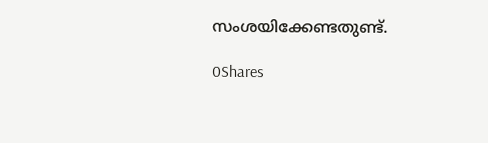സംശയിക്കേണ്ടതുണ്ട്.

0Shares